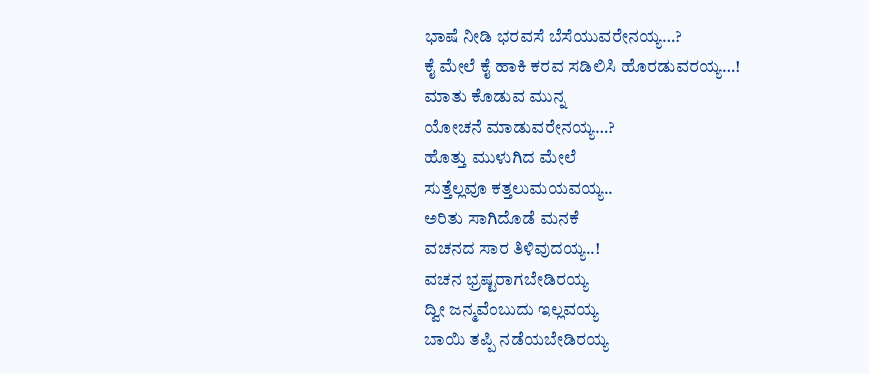ಭಾಷೆ ನೀಡಿ ಭರವಸೆ ಬೆಸೆಯುವರೇನಯ್ಯ…?
ಕೈ ಮೇಲೆ ಕೈ ಹಾಕಿ ಕರವ ಸಡಿಲಿಸಿ ಹೊರಡುವರಯ್ಯ…!
ಮಾತು ಕೊಡುವ ಮುನ್ನ
ಯೋಚನೆ ಮಾಡುವರೇನಯ್ಯ…?
ಹೊತ್ತು ಮುಳುಗಿದ ಮೇಲೆ
ಸುತ್ತೆಲ್ಲವೂ ಕತ್ತಲುಮಯವಯ್ಯ..
ಅರಿತು ಸಾಗಿದೊಡೆ ಮನಕೆ
ವಚನದ ಸಾರ ತಿಳಿವುದಯ್ಯ..!
ವಚನ ಭ್ರಷ್ಟರಾಗಬೇಡಿರಯ್ಯ
ದ್ವೀ ಜನ್ಮವೆಂಬುದು ಇಲ್ಲವಯ್ಯ
ಬಾಯಿ ತಪ್ಪಿ ನಡೆಯಬೇಡಿರಯ್ಯ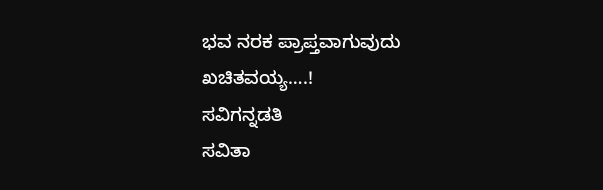ಭವ ನರಕ ಪ್ರಾಪ್ತವಾಗುವುದು ಖಚಿತವಯ್ಯ….!
ಸವಿಗನ್ನಡತಿ
ಸವಿತಾ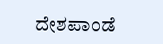ದೇಶಪಾಂಡೆ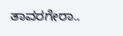ತಾವರಗೇರಾ..